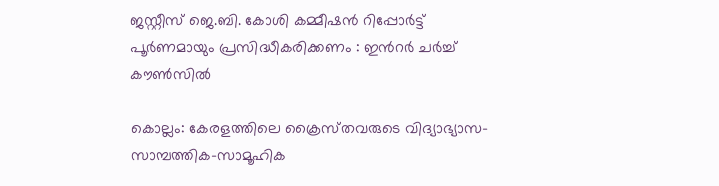ജസ്റ്റീസ് ജെ.ബി. കോശി കമ്മീഷൻ റിപ്പോർട്ട് പൂർണമായും പ്രസിദ്ധീകരിക്കണം : ഇന്‍റർ ചർച്ച് കൗൺസിൽ

കൊല്ലം: കേരളത്തിലെ ക്രൈസ്‌തവരുടെ വിദ്യാഭ്യാസ-സാമ്പത്തിക-സാമൂഹിക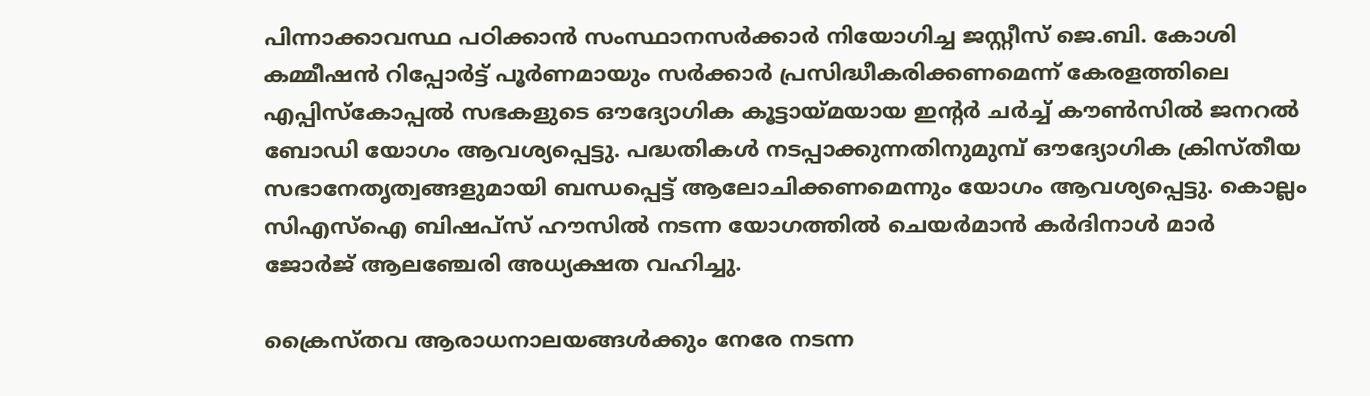പിന്നാക്കാവസ്ഥ പഠിക്കാൻ സംസ്ഥാനസർക്കാർ നിയോഗിച്ച ജസ്റ്റീസ് ജെ.ബി. കോശി കമ്മീഷൻ റിപ്പോർട്ട് പൂർണമായും സർക്കാർ പ്രസിദ്ധീകരിക്കണമെന്ന് കേരളത്തിലെ എപ്പിസ്കോപ്പൽ സഭകളുടെ ഔദ്യോഗിക കൂട്ടായ്‌മയായ ഇന്‍റർ ചർച്ച് കൗൺസിൽ ജനറൽ ബോഡി യോഗം ആവശ്യപ്പെട്ടു. പദ്ധതികൾ നടപ്പാക്കുന്നതിനുമുമ്പ് ഔദ്യോഗിക ക്രിസ്‌തീയ സഭാനേതൃത്വങ്ങളുമായി ബന്ധപ്പെട്ട് ആലോചിക്കണമെന്നും യോഗം ആവശ്യപ്പെട്ടു. കൊല്ലം സിഎസ്ഐ ബിഷപ്സ് ഹൗസിൽ നടന്ന യോഗത്തിൽ ചെയർമാൻ കർദിനാൾ മാർ ജോർജ് ആലഞ്ചേരി അധ്യക്ഷത വഹിച്ചു.

ക്രൈസ്‌തവ ആരാധനാലയങ്ങൾക്കും നേരേ നടന്ന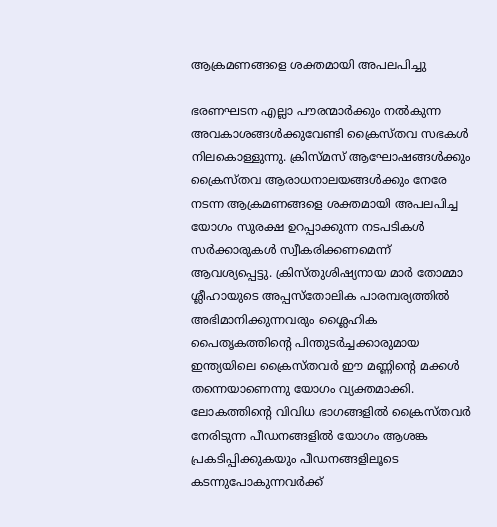ആക്രമണങ്ങളെ ശക്തമായി അപലപിച്ചു

ഭരണഘടന എല്ലാ പൗരന്മാർക്കും നൽകുന്ന അവകാശങ്ങൾക്കുവേണ്ടി ക്രൈസ്ത‌വ സഭകൾ നിലകൊള്ളുന്നു. ക്രിസ്‌മസ് ആഘോഷങ്ങൾക്കും ക്രൈസ്‌തവ ആരാധനാലയങ്ങൾക്കും നേരേ നടന്ന ആക്രമണങ്ങളെ ശക്തമായി അപലപിച്ച യോഗം സുരക്ഷ ഉറപ്പാക്കുന്ന നടപടികൾ സർക്കാരുകൾ സ്വീകരിക്കണമെന്ന് ആവശ്യപ്പെട്ടു. ക്രിസ്‌തുശിഷ്യനായ മാർ തോമ്മാ ശ്ലീഹായുടെ അപ്പസ്തോലിക പാരമ്പര്യത്തിൽ അഭിമാനിക്കുന്നവരും ശ്ലൈഹിക പൈതൃകത്തിന്‍റെ പിന്തുടർച്ചക്കാരുമായ ഇന്ത്യയിലെ ക്രൈസ്‌തവർ ഈ മണ്ണിന്‍റെ മക്കൾ തന്നെയാണെന്നു യോഗം വ്യക്തമാക്കി. ലോകത്തിന്‍റെ വിവിധ ഭാഗങ്ങളിൽ ക്രൈസ്‌തവർ നേരിടുന്ന പീഡനങ്ങളിൽ യോഗം ആശങ്ക പ്രകടിപ്പിക്കുകയും പീഡനങ്ങളിലൂടെ കടന്നുപോകുന്നവർക്ക്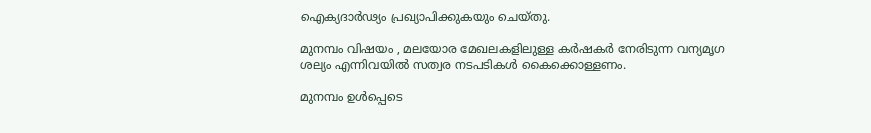ഐക്യദാർഢ്യം പ്രഖ്യാപിക്കുകയും ചെയ്തു.

മുനമ്പം വിഷയം , മലയോര മേഖലകളിലുള്ള കർഷകർ നേരിടുന്ന വന്യമൃഗ ശല്യം എന്നിവയിൽ സത്വര നടപടികൾ കൈക്കൊള്ളണം.

മുനമ്പം ഉൾപ്പെടെ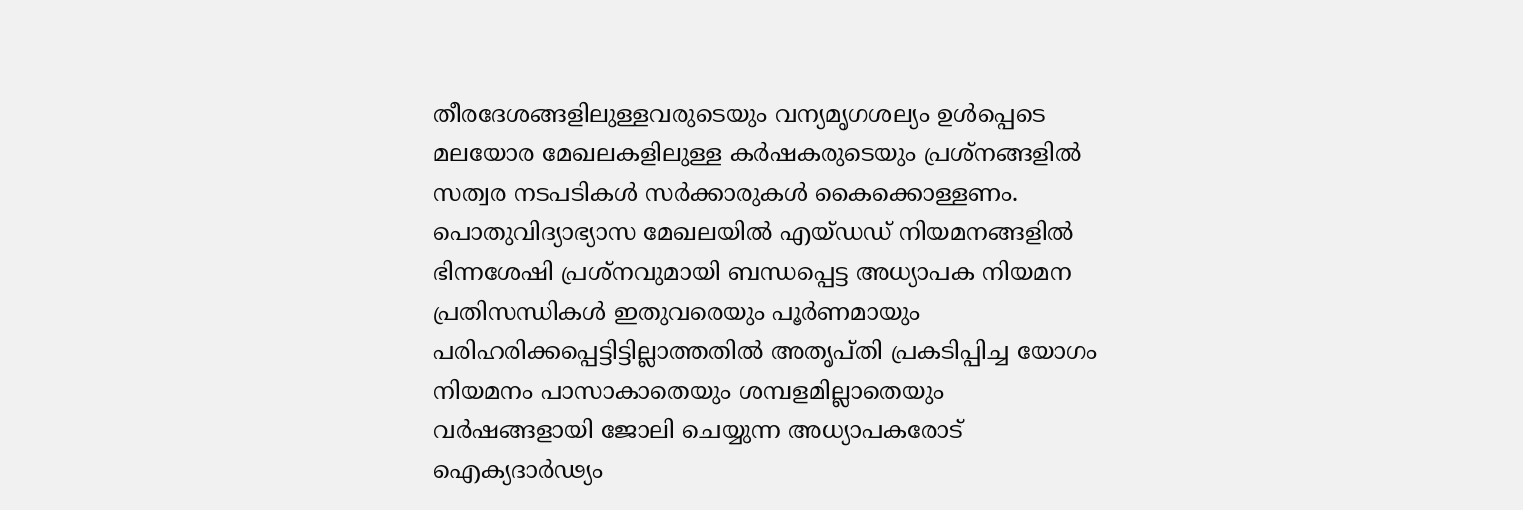തീരദേശങ്ങളിലുള്ളവരുടെയും വന്യമൃഗശല്യം ഉൾപ്പെടെ മലയോര മേഖലകളിലുള്ള കർഷകരുടെയും പ്രശ്‌നങ്ങളിൽ സത്വര നടപടികൾ സർക്കാരുകൾ കൈക്കൊള്ളണം. പൊതുവിദ്യാഭ്യാസ മേഖലയിൽ എയ്‌ഡഡ് നിയമനങ്ങളിൽ ഭിന്നശേഷി പ്രശ്ന‌വുമായി ബന്ധപ്പെട്ട അധ്യാപക നിയമന പ്രതിസന്ധികൾ ഇതുവരെയും പൂർണമായും പരിഹരിക്കപ്പെട്ടിട്ടില്ലാത്തതിൽ അതൃപ്‌തി പ്രകടിപ്പിച്ച യോഗം നിയമനം പാസാകാതെയും ശമ്പളമില്ലാതെയും വർഷങ്ങളായി ജോലി ചെയ്യുന്ന അധ്യാപകരോട് ഐക്യദാർഢ്യം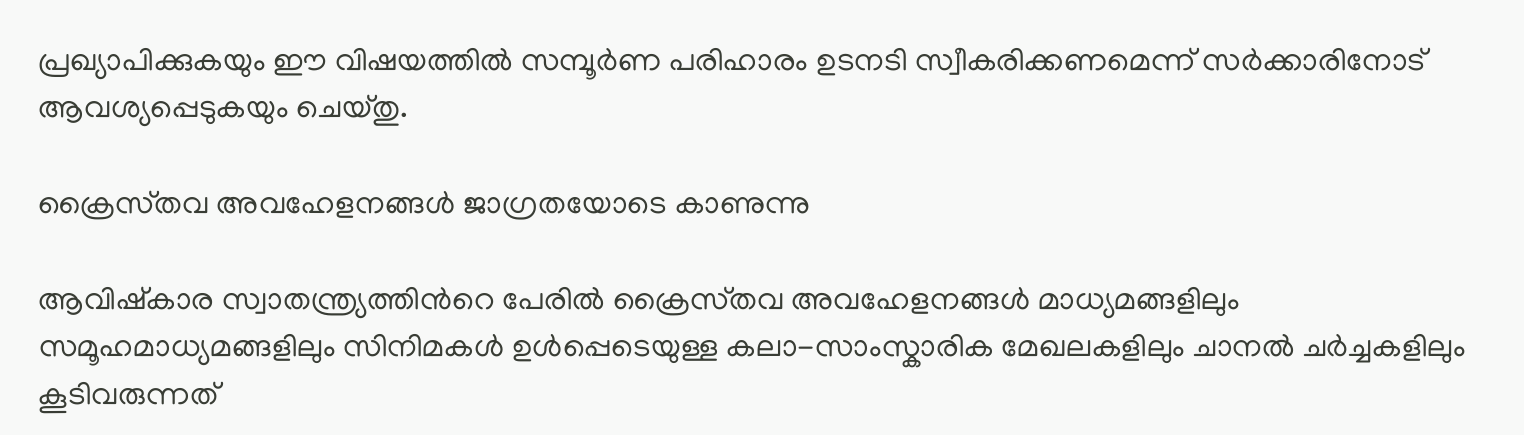പ്രഖ്യാപിക്കുകയും ഈ വിഷയത്തിൽ സമ്പൂർണ പരിഹാരം ഉടനടി സ്വീകരിക്കണമെന്ന് സർക്കാരിനോട് ആവശ്യപ്പെടുകയും ചെയ്തു.

ക്രൈസ്‌തവ അവഹേളനങ്ങൾ ജാഗ്രതയോടെ കാണുന്നു

ആവിഷ്കാര സ്വാതന്ത്ര്യത്തിന്‍റെ പേരിൽ ക്രൈസ്‌തവ അവഹേളനങ്ങൾ മാധ്യമങ്ങളിലും സമൂഹമാധ്യമങ്ങളിലും സിനിമകൾ ഉൾപ്പെടെയുള്ള കലാ-സാംസ്കാരിക മേഖലകളിലും ചാനൽ ചർച്ചകളിലും കൂടിവരുന്നത്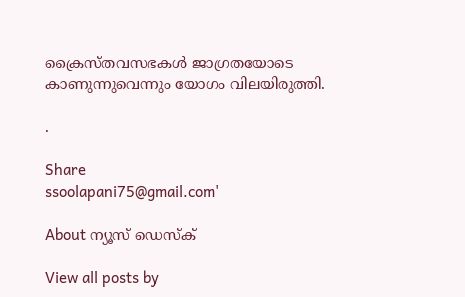ക്രൈസ്‌തവസഭകൾ ജാഗ്രതയോടെ കാണുന്നുവെന്നും യോഗം വിലയിരുത്തി.

.

Share
ssoolapani75@gmail.com'

About ന്യൂസ് ഡെസ്ക്

View all posts by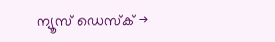ന്യൂസ് ഡെസ്ക് →